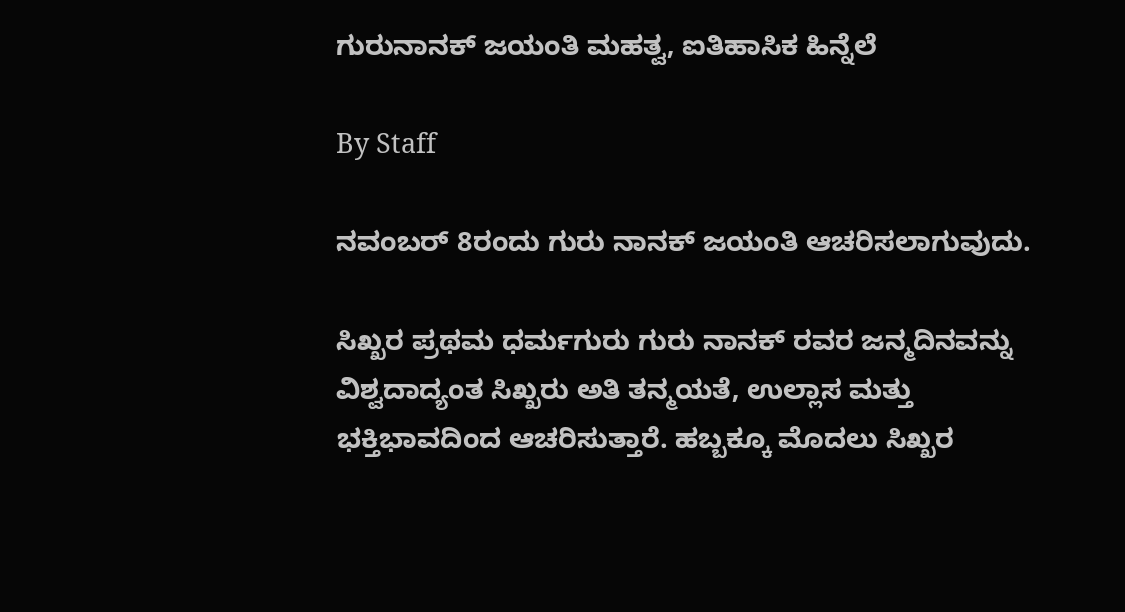ಗುರುನಾನಕ್ ಜಯಂತಿ ಮಹತ್ವ, ಐತಿಹಾಸಿಕ ಹಿನ್ನೆಲೆ

By Staff

ನವಂಬರ್ 8ರಂದು ಗುರು ನಾನಕ್‌ ಜಯಂತಿ ಆಚರಿಸಲಾಗುವುದು.

ಸಿಖ್ಖರ ಪ್ರಥಮ ಧರ್ಮಗುರು ಗುರು ನಾನಕ್ ರವರ ಜನ್ಮದಿನವನ್ನು ವಿಶ್ವದಾದ್ಯಂತ ಸಿಖ್ಖರು ಅತಿ ತನ್ಮಯತೆ, ಉಲ್ಲಾಸ ಮತ್ತು ಭಕ್ತಿಭಾವದಿಂದ ಆಚರಿಸುತ್ತಾರೆ. ಹಬ್ಬಕ್ಕೂ ಮೊದಲು ಸಿಖ್ಖರ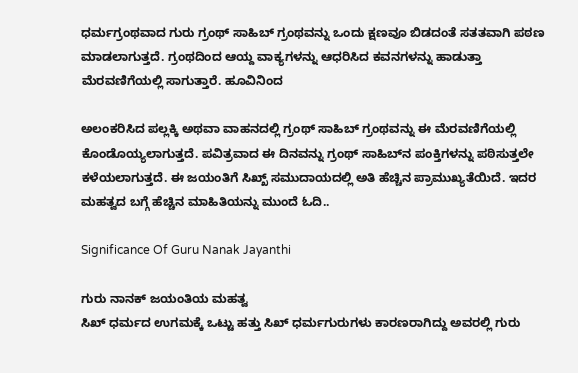ಧರ್ಮಗ್ರಂಥವಾದ ಗುರು ಗ್ರಂಥ್ ಸಾಹಿಬ್ ಗ್ರಂಥವನ್ನು ಒಂದು ಕ್ಷಣವೂ ಬಿಡದಂತೆ ಸತತವಾಗಿ ಪಠಣ ಮಾಡಲಾಗುತ್ತದೆ. ಗ್ರಂಥದಿಂದ ಆಯ್ದ ವಾಕ್ಯಗಳನ್ನು ಆಧರಿಸಿದ ಕವನಗಳನ್ನು ಹಾಡುತ್ತಾ ಮೆರವಣಿಗೆಯಲ್ಲಿ ಸಾಗುತ್ತಾರೆ. ಹೂವಿನಿಂದ

ಅಲಂಕರಿಸಿದ ಪಲ್ಲಕ್ಕಿ ಅಥವಾ ವಾಹನದಲ್ಲಿ ಗ್ರಂಥ್ ಸಾಹಿಬ್ ಗ್ರಂಥವನ್ನು ಈ ಮೆರವಣಿಗೆಯಲ್ಲಿ ಕೊಂಡೊಯ್ಯಲಾಗುತ್ತದೆ. ಪವಿತ್ರವಾದ ಈ ದಿನವನ್ನು ಗ್ರಂಥ್ ಸಾಹಿಬ್‌ನ ಪಂಕ್ತಿಗಳನ್ನು ಪಠಿಸುತ್ತಲೇ ಕಳೆಯಲಾಗುತ್ತದೆ. ಈ ಜಯಂತಿಗೆ ಸಿಖ್ಖ್ ಸಮುದಾಯದಲ್ಲಿ ಅತಿ ಹೆಚ್ಚಿನ ಪ್ರಾಮುಖ್ಯತೆಯಿದೆ. ಇದರ ಮಹತ್ವದ ಬಗ್ಗೆ ಹೆಚ್ಚಿನ ಮಾಹಿತಿಯನ್ನು ಮುಂದೆ ಓದಿ..

Significance Of Guru Nanak Jayanthi

ಗುರು ನಾನಕ್ ಜಯಂತಿಯ ಮಹತ್ವ
ಸಿಖ್ ಧರ್ಮದ ಉಗಮಕ್ಕೆ ಒಟ್ಟು ಹತ್ತು ಸಿಖ್ ಧರ್ಮಗುರುಗಳು ಕಾರಣರಾಗಿದ್ದು ಅವರಲ್ಲಿ ಗುರು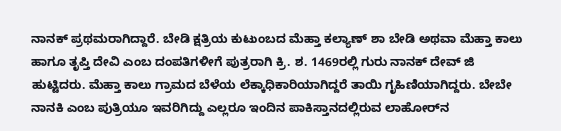ನಾನಕ್ ಪ್ರಥಮರಾಗಿದ್ದಾರೆ. ಬೇಡಿ ಕ್ಷತ್ರಿಯ ಕುಟುಂಬದ ಮೆಹ್ತಾ ಕಲ್ಯಾಣ್ ಶಾ ಬೇಡಿ ಅಥವಾ ಮೆಹ್ತಾ ಕಾಲು ಹಾಗೂ ತೃಪ್ತಿ ದೇವಿ ಎಂಬ ದಂಪತಿಗಳೀಗೆ ಪುತ್ರರಾಗಿ ಕ್ರಿ. ಶ. 1469ರಲ್ಲಿ ಗುರು ನಾನಕ್ ದೇವ್ ಜಿ ಹುಟ್ಟಿದರು. ಮೆಹ್ತಾ ಕಾಲು ಗ್ರಾಮದ ಬೆಳೆಯ ಲೆಕ್ಕಾಧಿಕಾರಿಯಾಗಿದ್ದರೆ ತಾಯಿ ಗೃಹಿಣಿಯಾಗಿದ್ದರು. ಬೇಬೇ ನಾನಕಿ ಎಂಬ ಪುತ್ರಿಯೂ ಇವರಿಗಿದ್ದು ಎಲ್ಲರೂ ಇಂದಿನ ಪಾಕಿಸ್ತಾನದಲ್ಲಿರುವ ಲಾಹೋರ್‌ನ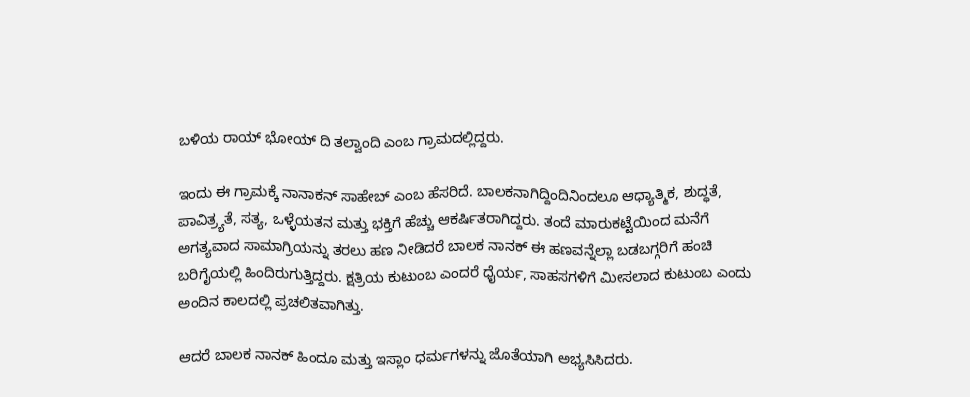ಬಳಿಯ ರಾಯ್ ಭೋಯ್ ದಿ ತಲ್ವಾಂದಿ ಎಂಬ ಗ್ರಾಮದಲ್ಲಿದ್ದರು.

ಇಂದು ಈ ಗ್ರಾಮಕ್ಕೆ ನಾನಾಕನ್ ಸಾಹೇಬ್ ಎಂಬ ಹೆಸರಿದೆ. ಬಾಲಕನಾಗಿದ್ದಿಂದಿನಿಂದಲೂ ಆಧ್ಯಾತ್ಮಿಕ, ಶುದ್ಧತೆ, ಪಾವಿತ್ರ್ಯತೆ, ಸತ್ಯ, ಒಳ್ಳೆಯತನ ಮತ್ತು ಭಕ್ತಿಗೆ ಹೆಚ್ಚು ಆಕರ್ಷಿತರಾಗಿದ್ದರು. ತಂದೆ ಮಾರುಕಟ್ಟೆಯಿಂದ ಮನೆಗೆ ಅಗತ್ಯವಾದ ಸಾಮಾಗ್ರಿಯನ್ನು ತರಲು ಹಣ ನೀಡಿದರೆ ಬಾಲಕ ನಾನಕ್ ಈ ಹಣವನ್ನೆಲ್ಲಾ ಬಡಬಗ್ಗರಿಗೆ ಹಂಚಿ ಬರಿಗೈಯಲ್ಲಿ ಹಿಂದಿರುಗುತ್ತಿದ್ದರು. ಕ್ಷತ್ರಿಯ ಕುಟುಂಬ ಎಂದರೆ ಧೈರ್ಯ, ಸಾಹಸಗಳಿಗೆ ಮೀಸಲಾದ ಕುಟುಂಬ ಎಂದು ಅಂದಿನ ಕಾಲದಲ್ಲಿ ಪ್ರಚಲಿತವಾಗಿತ್ತು.

ಆದರೆ ಬಾಲಕ ನಾನಕ್ ಹಿಂದೂ ಮತ್ತು ಇಸ್ಲಾಂ ಧರ್ಮಗಳನ್ನು ಜೊತೆಯಾಗಿ ಅಭ್ಯಸಿಸಿದರು.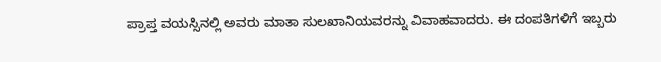ಪ್ರಾಪ್ತ ವಯಸ್ಸಿನಲ್ಲಿ ಅವರು ಮಾತಾ ಸುಲಖಾನಿಯವರನ್ನು ವಿವಾಹವಾದರು. ಈ ದಂಪತಿಗಳಿಗೆ ಇಬ್ಬರು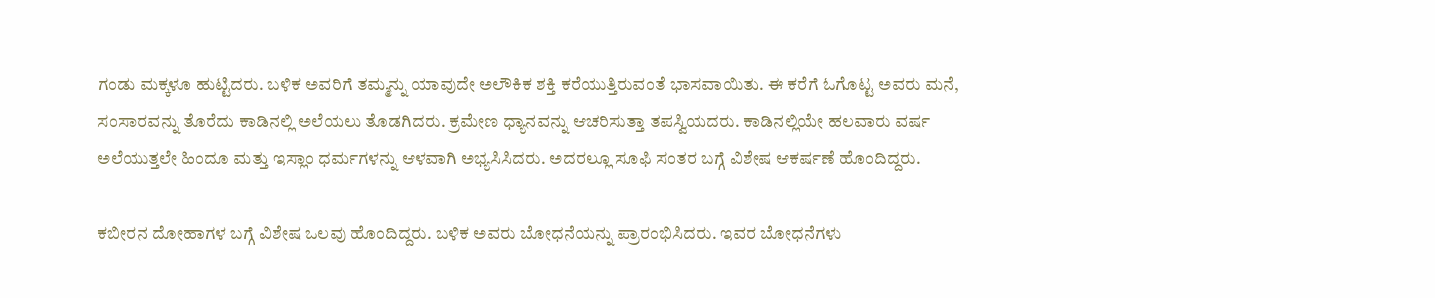ಗಂಡು ಮಕ್ಕಳೂ ಹುಟ್ಟಿದರು. ಬಳಿಕ ಅವರಿಗೆ ತಮ್ಮನ್ನು ಯಾವುದೇ ಅಲೌಕಿಕ ಶಕ್ತಿ ಕರೆಯುತ್ತಿರುವಂತೆ ಭಾಸವಾಯಿತು. ಈ ಕರೆಗೆ ಓಗೊಟ್ಟ ಅವರು ಮನೆ, ಸಂಸಾರವನ್ನು ತೊರೆದು ಕಾಡಿನಲ್ಲಿ ಅಲೆಯಲು ತೊಡಗಿದರು. ಕ್ರಮೇಣ ಧ್ಯಾನವನ್ನು ಆಚರಿಸುತ್ತಾ ತಪಸ್ವಿಯದರು. ಕಾಡಿನಲ್ಲಿಯೇ ಹಲವಾರು ವರ್ಷ ಅಲೆಯುತ್ತಲೇ ಹಿಂದೂ ಮತ್ತು ಇಸ್ಲಾಂ ಧರ್ಮಗಳನ್ನು ಆಳವಾಗಿ ಅಭ್ಯಸಿಸಿದರು. ಅದರಲ್ಲೂ ಸೂಫಿ ಸಂತರ ಬಗ್ಗೆ ವಿಶೇಷ ಆಕರ್ಷಣೆ ಹೊಂದಿದ್ದರು.

ಕಬೀರನ ದೋಹಾಗಳ ಬಗ್ಗೆ ವಿಶೇಷ ಒಲವು ಹೊಂದಿದ್ದರು. ಬಳಿಕ ಅವರು ಬೋಧನೆಯನ್ನು ಪ್ರಾರಂಭಿಸಿದರು. ಇವರ ಬೋಧನೆಗಳು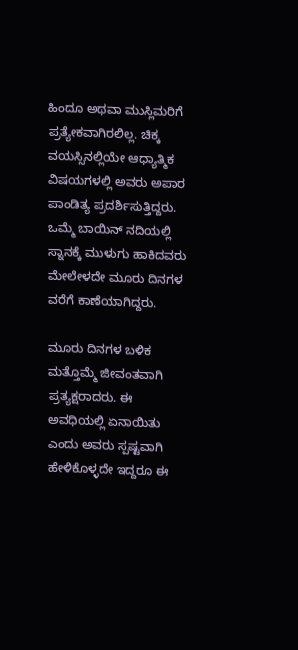ಹಿಂದೂ ಅಥವಾ ಮುಸ್ಲಿಮರಿಗೆ ಪ್ರತ್ಯೇಕವಾಗಿರಲಿಲ್ಲ. ಚಿಕ್ಕ ವಯಸ್ಸಿನಲ್ಲಿಯೇ ಆಧ್ಯಾತ್ಮಿಕ ವಿಷಯಗಳಲ್ಲಿ ಅವರು ಅಪಾರ ಪಾಂಡಿತ್ಯ ಪ್ರದರ್ಶಿಸುತ್ತಿದ್ದರು. ಒಮ್ಮೆ ಬಾಯಿನ್ ನದಿಯಲ್ಲಿ ಸ್ನಾನಕ್ಕೆ ಮುಳುಗು ಹಾಕಿದವರು ಮೇಲೇಳದೇ ಮೂರು ದಿನಗಳ ವರೆಗೆ ಕಾಣೆಯಾಗಿದ್ದರು.

ಮೂರು ದಿನಗಳ ಬಳಿಕ ಮತ್ತೊಮ್ಮೆ ಜೀವಂತವಾಗಿ ಪ್ರತ್ಯಕ್ಷರಾದರು. ಈ ಅವಧಿಯಲ್ಲಿ ಏನಾಯಿತು ಎಂದು ಅವರು ಸ್ಪಷ್ಟವಾಗಿ ಹೇಳಿಕೊಳ್ಳದೇ ಇದ್ದರೂ ಈ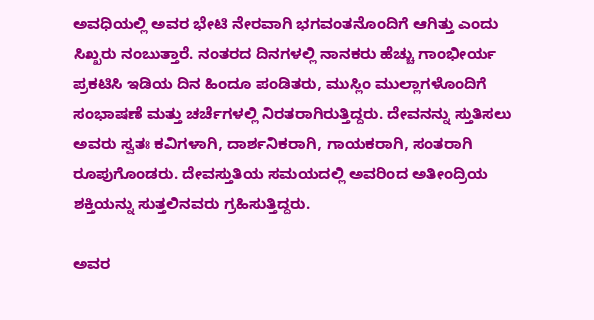ಅವಧಿಯಲ್ಲಿ ಅವರ ಭೇಟಿ ನೇರವಾಗಿ ಭಗವಂತನೊಂದಿಗೆ ಆಗಿತ್ತು ಎಂದು ಸಿಖ್ಖರು ನಂಬುತ್ತಾರೆ. ನಂತರದ ದಿನಗಳಲ್ಲಿ ನಾನಕರು ಹೆಚ್ಚು ಗಾಂಭೀರ್ಯ ಪ್ರಕಟಿಸಿ ಇಡಿಯ ದಿನ ಹಿಂದೂ ಪಂಡಿತರು, ಮುಸ್ಲಿಂ ಮುಲ್ಲಾಗಳೊಂದಿಗೆ ಸಂಭಾಷಣೆ ಮತ್ತು ಚರ್ಚೆಗಳಲ್ಲಿ ನಿರತರಾಗಿರುತ್ತಿದ್ದರು. ದೇವನನ್ನು ಸ್ತುತಿಸಲು ಅವರು ಸ್ವತಃ ಕವಿಗಳಾಗಿ, ದಾರ್ಶನಿಕರಾಗಿ, ಗಾಯಕರಾಗಿ, ಸಂತರಾಗಿ ರೂಪುಗೊಂಡರು. ದೇವಸ್ತುತಿಯ ಸಮಯದಲ್ಲಿ ಅವರಿಂದ ಅತೀಂದ್ರಿಯ ಶಕ್ತಿಯನ್ನು ಸುತ್ತಲಿನವರು ಗ್ರಹಿಸುತ್ತಿದ್ದರು.

ಅವರ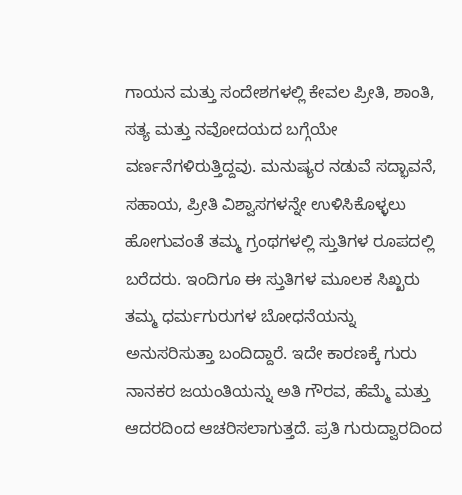ಗಾಯನ ಮತ್ತು ಸಂದೇಶಗಳಲ್ಲಿ ಕೇವಲ ಪ್ರೀತಿ, ಶಾಂತಿ, ಸತ್ಯ ಮತ್ತು ನವೋದಯದ ಬಗ್ಗೆಯೇ ವರ್ಣನೆಗಳಿರುತ್ತಿದ್ದವು. ಮನುಷ್ಯರ ನಡುವೆ ಸದ್ಭಾವನೆ, ಸಹಾಯ, ಪ್ರೀತಿ ವಿಶ್ವಾಸಗಳನ್ನೇ ಉಳಿಸಿಕೊಳ್ಳಲು ಹೋಗುವಂತೆ ತಮ್ಮ ಗ್ರಂಥಗಳಲ್ಲಿ ಸ್ತುತಿಗಳ ರೂಪದಲ್ಲಿ ಬರೆದರು. ಇಂದಿಗೂ ಈ ಸ್ತುತಿಗಳ ಮೂಲಕ ಸಿಖ್ಖರು ತಮ್ಮ ಧರ್ಮಗುರುಗಳ ಬೋಧನೆಯನ್ನು ಅನುಸರಿಸುತ್ತಾ ಬಂದಿದ್ದಾರೆ. ಇದೇ ಕಾರಣಕ್ಕೆ ಗುರು ನಾನಕರ ಜಯಂತಿಯನ್ನು ಅತಿ ಗೌರವ, ಹೆಮ್ಮೆ ಮತ್ತು ಆದರದಿಂದ ಆಚರಿಸಲಾಗುತ್ತದೆ. ಪ್ರತಿ ಗುರುದ್ವಾರದಿಂದ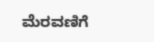ಮೆರವಣಿಗೆ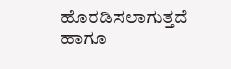ಹೊರಡಿಸಲಾಗುತ್ತದೆ ಹಾಗೂ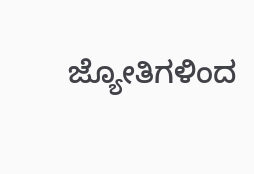ಜ್ಯೋತಿಗಳಿಂದ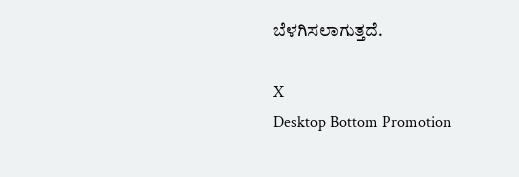ಬೆಳಗಿಸಲಾಗುತ್ತದೆ.

X
Desktop Bottom Promotion